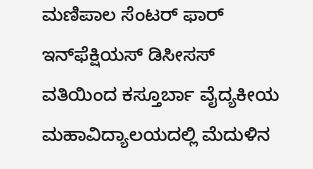ಮಣಿಪಾಲ ಸೆಂಟರ್ ಫಾರ್ ಇನ್‌ಫೆಕ್ಷಿಯಸ್ ಡಿಸೀಸಸ್ ವತಿಯಿಂದ ಕಸ್ತೂರ್ಬಾ ವೈದ್ಯಕೀಯ ಮಹಾವಿದ್ಯಾಲಯದಲ್ಲಿ ಮೆದುಳಿನ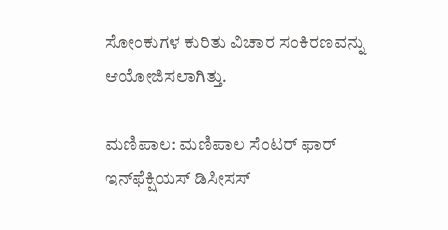ಸೋಂಕುಗಳ ಕುರಿತು ವಿಚಾರ ಸಂಕಿರಣವನ್ನು ಆಯೋಜಿಸಲಾಗಿತ್ತು.

ಮಣಿಪಾಲ: ಮಣಿಪಾಲ ಸೆಂಟರ್ ಫಾರ್ ಇನ್‌ಫೆಕ್ಷಿಯಸ್ ಡಿಸೀಸಸ್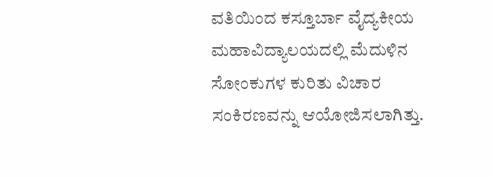ವತಿಯಿಂದ ಕಸ್ತೂರ್ಬಾ ವೈದ್ಯಕೀಯ ಮಹಾವಿದ್ಯಾಲಯದಲ್ಲಿ ಮೆದುಳಿನ ಸೋಂಕುಗಳ ಕುರಿತು ವಿಚಾರ ಸಂಕಿರಣವನ್ನು ಆಯೋಜಿಸಲಾಗಿತ್ತು.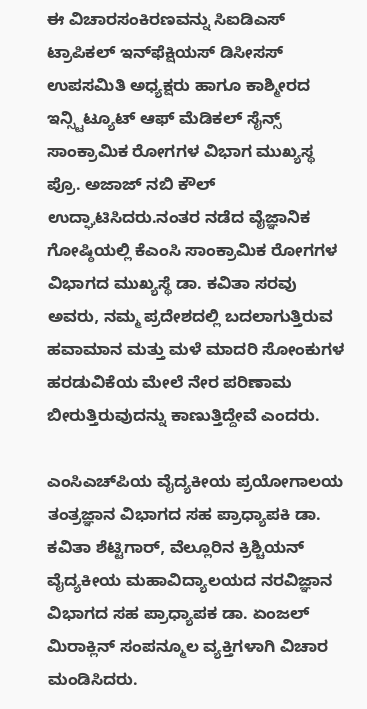ಈ ವಿಚಾರಸಂಕಿರಣವನ್ನು ಸಿಐಡಿಎಸ್ ಟ್ರಾಪಿಕಲ್ ಇನ್‌ಫೆಕ್ಷಿಯಸ್ ಡಿಸೀಸಸ್ ಉಪಸಮಿತಿ ಅಧ್ಯಕ್ಷರು ಹಾಗೂ ಕಾಶ್ಮೀರದ ಇನ್ಸ್ಟಿಟ್ಯೂಟ್ ಆಫ್ ಮೆಡಿಕಲ್ ಸೈನ್ಸ್ ಸಾಂಕ್ರಾಮಿಕ ರೋಗಗಳ ವಿಭಾಗ ಮುಖ್ಯಸ್ಥ ಪ್ರೊ. ಅಜಾಜ್ ನಬಿ ಕೌಲ್ ಉದ್ಘಾಟಿಸಿದರು.ನಂತರ ನಡೆದ ವೈಜ್ಞಾನಿಕ ಗೋಷ್ಠಿಯಲ್ಲಿ ಕೆಎಂಸಿ ಸಾಂಕ್ರಾಮಿಕ ರೋಗಗಳ ವಿಭಾಗದ ಮುಖ್ಯಸ್ಥೆ ಡಾ. ಕವಿತಾ ಸರವು ಅವರು, ನಮ್ಮ ಪ್ರದೇಶದಲ್ಲಿ ಬದಲಾಗುತ್ತಿರುವ ಹವಾಮಾನ ಮತ್ತು ಮಳೆ ಮಾದರಿ ಸೋಂಕುಗಳ ಹರಡುವಿಕೆಯ ಮೇಲೆ ನೇರ ಪರಿಣಾಮ ಬೀರುತ್ತಿರುವುದನ್ನು ಕಾಣುತ್ತಿದ್ದೇವೆ ಎಂದರು.

ಎಂಸಿಎಚ್‌ಪಿಯ ವೈದ್ಯಕೀಯ ಪ್ರಯೋಗಾಲಯ ತಂತ್ರಜ್ಞಾನ ವಿಭಾಗದ ಸಹ ಪ್ರಾಧ್ಯಾಪಕಿ ಡಾ. ಕವಿತಾ ಶೆಟ್ಟಿಗಾರ್, ವೆಲ್ಲೂರಿನ ಕ್ರಿಶ್ಚಿಯನ್ ವೈದ್ಯಕೀಯ ಮಹಾವಿದ್ಯಾಲಯದ ನರವಿಜ್ಞಾನ ವಿಭಾಗದ ಸಹ ಪ್ರಾಧ್ಯಾಪಕ ಡಾ. ಏಂಜಲ್ ಮಿರಾಕ್ಲಿನ್ ಸಂಪನ್ಮೂಲ ವ್ಯಕ್ತಿಗಳಾಗಿ ವಿಚಾರ ಮಂಡಿಸಿದರು.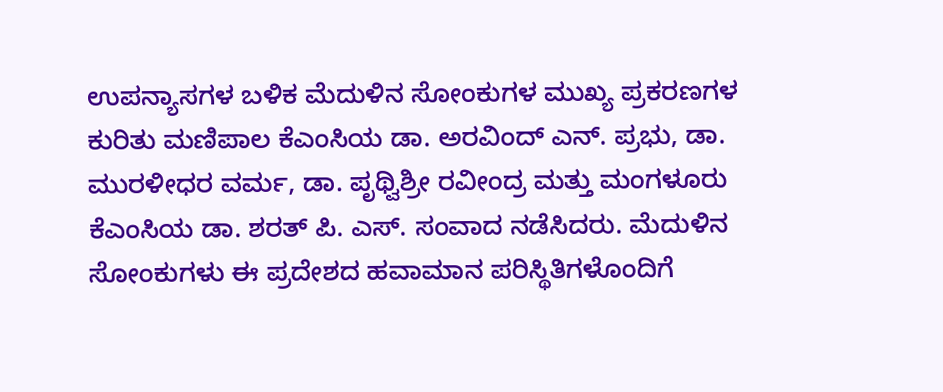ಉಪನ್ಯಾಸಗಳ ಬಳಿಕ ಮೆದುಳಿನ ಸೋಂಕುಗಳ ಮುಖ್ಯ ಪ್ರಕರಣಗಳ ಕುರಿತು ಮಣಿಪಾಲ ಕೆಎಂಸಿಯ ಡಾ. ಅರವಿಂದ್ ಎನ್. ಪ್ರಭು, ಡಾ. ಮುರಳೀಧರ ವರ್ಮ, ಡಾ. ಪೃಥ್ವಿಶ್ರೀ ರವೀಂದ್ರ ಮತ್ತು ಮಂಗಳೂರು ಕೆಎಂಸಿಯ ಡಾ. ಶರತ್ ಪಿ. ಎಸ್. ಸಂವಾದ ನಡೆಸಿದರು. ಮೆದುಳಿನ ಸೋಂಕುಗಳು ಈ ಪ್ರದೇಶದ ಹವಾಮಾನ ಪರಿಸ್ಥಿತಿಗಳೊಂದಿಗೆ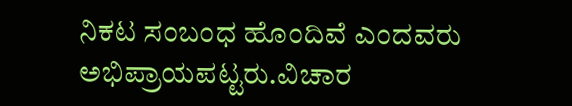ನಿಕಟ ಸಂಬಂಧ ಹೊಂದಿವೆ ಎಂದವರು ಅಭಿಪ್ರಾಯಪಟ್ಟರು.ವಿಚಾರ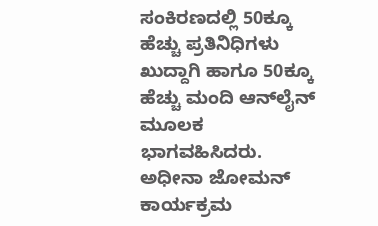ಸಂಕಿರಣದಲ್ಲಿ 50ಕ್ಕೂ ಹೆಚ್ಚು ಪ್ರತಿನಿಧಿಗಳು ಖುದ್ದಾಗಿ ಹಾಗೂ 50ಕ್ಕೂ ಹೆಚ್ಚು ಮಂದಿ ಆನ್‌ಲೈನ್ ಮೂಲಕ ಭಾಗವಹಿಸಿದರು. ಅಧೀನಾ ಜೋಮನ್ ಕಾರ್ಯಕ್ರಮ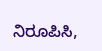ನಿರೂಪಿಸಿ,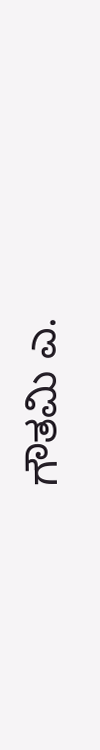ಗೌತಮಿ ಎ.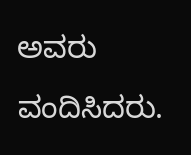ಅವರು ವಂದಿಸಿದರು.